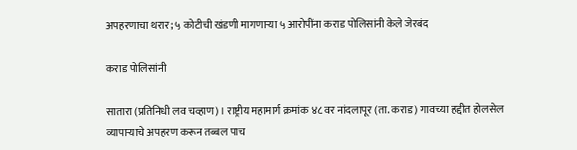अपहरणाचा थरार; ५ कोटीची खंडणी मागणाऱ्या ५ आरोपींना कराड पोलिसांनी केले जेरबंद

कराड पोलिसांनी

सातारा (प्रतिनिधी लव चव्हाण) । राष्ट्रीय महामार्ग क्रमांक ४८ वर नांदलापूर (ता. कराड) गावच्या हद्दीत होलसेल व्यापाऱ्याचे अपहरण करून तब्बल पाच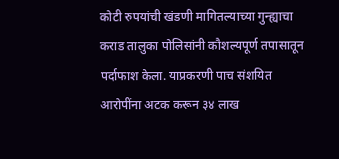कोटी रुपयांची खंडणी मागितल्याच्या गुन्ह्याचा कराड तालुका पोलिसांनी कौशल्यपूर्ण तपासातून पर्दाफाश केला. याप्रकरणी पाच संशयित आरोपींना अटक करून ३४ लाख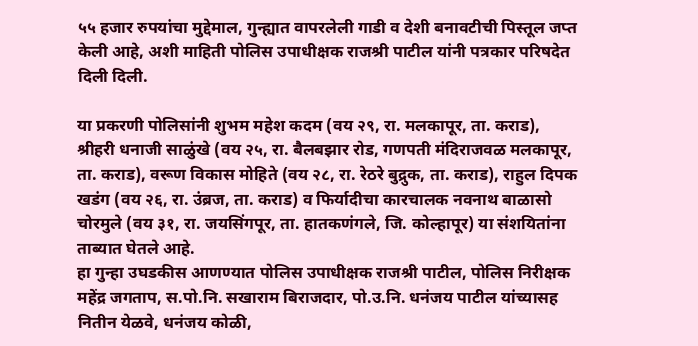५५ हजार रुपयांचा मुद्देमाल, गुन्ह्यात वापरलेली गाडी व देशी बनावटीची पिस्तूल जप्त केली आहे, अशी माहिती पोलिस उपाधीक्षक राजश्री पाटील यांनी पत्रकार परिषदेत दिली दिली.

या प्रकरणी पोलिसांनी शुभम महेश कदम (वय २९, रा. मलकापूर, ता. कराड), श्रीहरी धनाजी साळुंखे (वय २५, रा. बैलबझार रोड, गणपती मंदिराजवळ मलकापूर, ता. कराड), वरूण विकास मोहिते (वय २८, रा. रेठरे बुद्रुक, ता. कराड), राहुल दिपक खडंग (वय २६, रा. उंब्रज, ता. कराड) व फिर्यादीचा कारचालक नवनाथ बाळासो चोरमुले (वय ३१, रा. जयसिंगपूर, ता. हातकणंगले, जि. कोल्हापूर) या संशयितांना ताब्यात घेतले आहे.
हा गुन्हा उघडकीस आणण्यात पोलिस उपाधीक्षक राजश्री पाटील, पोलिस निरीक्षक महेंद्र जगताप, स.पो.नि. सखाराम बिराजदार, पो.उ.नि. धनंजय पाटील यांच्यासह नितीन येळवे, धनंजय कोळी,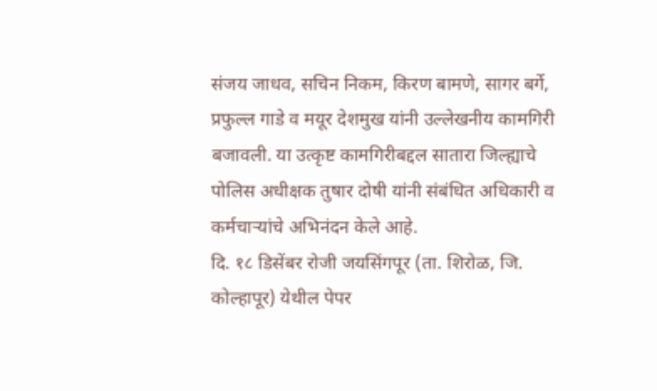संजय जाधव, सचिन निकम, किरण बामणे, सागर बर्गे, प्रफुल्ल गाडे व मयूर देशमुख यांनी उल्लेखनीय कामगिरी बजावली. या उत्कृष्ट कामगिरीबद्दल सातारा जिल्ह्याचे पोलिस अधीक्षक तुषार दोषी यांनी संबंधित अधिकारी व कर्मचाऱ्यांचे अभिनंदन केले आहे.
दि. १८ डिसेंबर रोजी जयसिंगपूर (ता. शिरोळ, जि. कोल्हापूर) येथील पेपर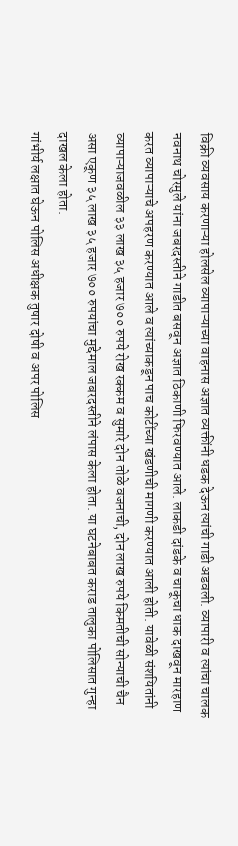विक्री व्यवसाय करणाऱ्या होलसेल व्यापाऱ्याच्या वाहनास अज्ञात व्यक्तींनी धडक देऊन त्यांची गाडी अडवली. व्यापारी व त्यांचा चालक नवनाथ चोरमुले यांना जबरदस्तीने गाडीत बसवून अज्ञात ठिकाणी फिरवण्यात आले. लाकडी दांडके व चाकूचा धाक दाखवून मारहाण करत व्यापाऱ्याचे अपहरण करण्यात आले व त्यांच्याकडून पाच कोटींच्या खंडणीची मागणी करण्यात आली होती. यावेळी संशयितांनी व्यापाऱ्याजवळील ३३ लाख ३५ हजार ७०० रुपये रोख रक्कम व सुमारे दोन तोळे वजनाची, दोन लाख रुपये किमतीची सोन्याची चैन असा एकूण ३५ लाख ३५ हजार ७०० रुपयांचा मुद्देमाल जबरदस्तीने लंपास केला होता. या घटनेबाबत कराड तालुका पोलिसात गुन्हा दाखल केला होता.
गांभीर्य लक्षात घेऊन पोलिस अधीक्षक तुषार दोषी व अपर पोलिस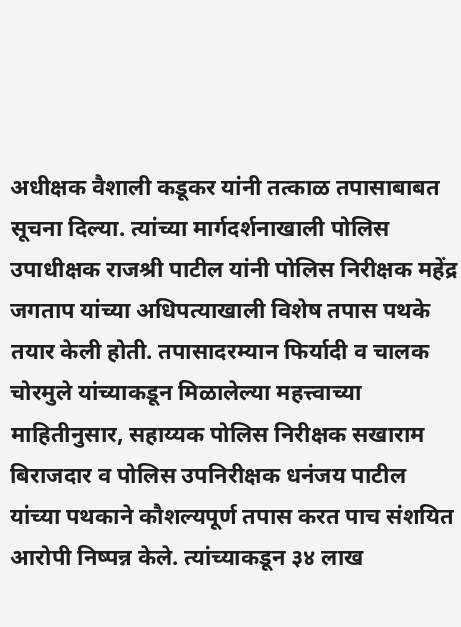अधीक्षक वैशाली कडूकर यांनी तत्काळ तपासाबाबत सूचना दिल्या. त्यांच्या मार्गदर्शनाखाली पोलिस उपाधीक्षक राजश्री पाटील यांनी पोलिस निरीक्षक महेंद्र जगताप यांच्या अधिपत्याखाली विशेष तपास पथके तयार केली होती. तपासादरम्यान फिर्यादी व चालक चोरमुले यांच्याकडून मिळालेल्या महत्त्वाच्या माहितीनुसार, सहाय्यक पोलिस निरीक्षक सखाराम बिराजदार व पोलिस उपनिरीक्षक धनंजय पाटील यांच्या पथकाने कौशल्यपूर्ण तपास करत पाच संशयित आरोपी निष्पन्न केले. त्यांच्याकडून ३४ लाख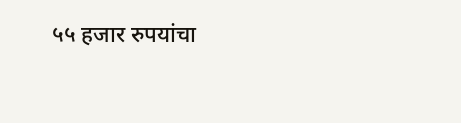५५ हजार रुपयांचा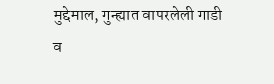मुद्देमाल, गुन्ह्यात वापरलेली गाडी व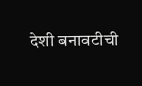देशी बनावटीची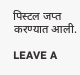पिस्टल जप्त करण्यात आली.

LEAVE A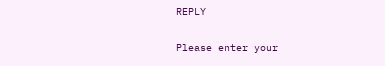REPLY

Please enter your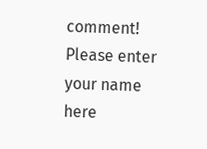comment!
Please enter your name here